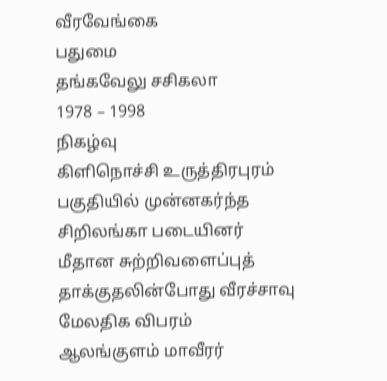வீரவேங்கை
பதுமை
தங்கவேலு சசிகலா
1978 – 1998
நிகழ்வு
கிளிநொச்சி உருத்திரபுரம் பகுதியில் முன்னகர்ந்த சிறிலங்கா படையினர் மீதான சுற்றிவளைப்புத் தாக்குதலின்போது வீரச்சாவு
மேலதிக விபரம்
ஆலங்குளம் மாவீரர்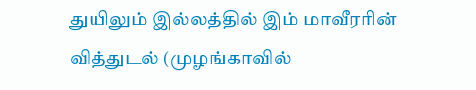துயிலும் இல்லத்தில் இம் மாவீரரின் வித்துடல் (முழங்காவில்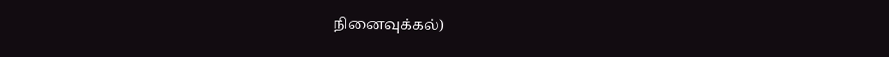நினைவுக்கல்)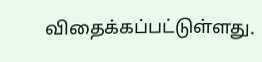விதைக்கப்பட்டுள்ளது.